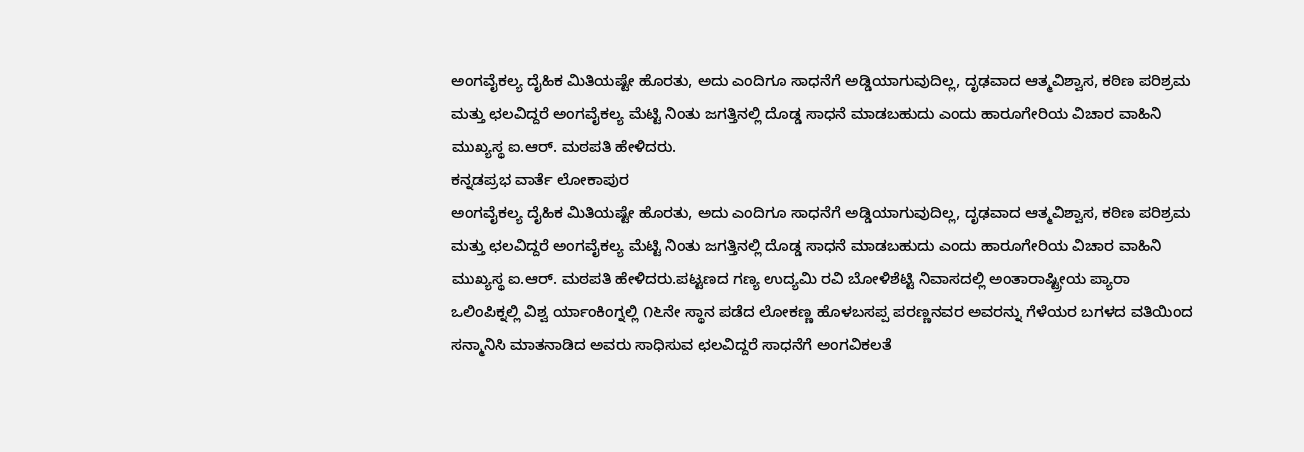ಅಂಗವೈಕಲ್ಯ ದೈಹಿಕ ಮಿತಿಯಷ್ಟೇ ಹೊರತು, ಅದು ಎಂದಿಗೂ ಸಾಧನೆಗೆ ಅಡ್ಡಿಯಾಗುವುದಿಲ್ಲ, ದೃಢವಾದ ಆತ್ಮವಿಶ್ವಾಸ, ಕಠಿಣ ಪರಿಶ್ರಮ ಮತ್ತು ಛಲವಿದ್ದರೆ ಅಂಗವೈಕಲ್ಯ ಮೆಟ್ಟಿ ನಿಂತು ಜಗತ್ತಿನಲ್ಲಿ ದೊಡ್ಡ ಸಾಧನೆ ಮಾಡಬಹುದು ಎಂದು ಹಾರೂಗೇರಿಯ ವಿಚಾರ ವಾಹಿನಿ ಮುಖ್ಯಸ್ಥ ಐ.ಆರ್. ಮಠಪತಿ ಹೇಳಿದರು.
ಕನ್ನಡಪ್ರಭ ವಾರ್ತೆ ಲೋಕಾಪುರ
ಅಂಗವೈಕಲ್ಯ ದೈಹಿಕ ಮಿತಿಯಷ್ಟೇ ಹೊರತು, ಅದು ಎಂದಿಗೂ ಸಾಧನೆಗೆ ಅಡ್ಡಿಯಾಗುವುದಿಲ್ಲ, ದೃಢವಾದ ಆತ್ಮವಿಶ್ವಾಸ, ಕಠಿಣ ಪರಿಶ್ರಮ ಮತ್ತು ಛಲವಿದ್ದರೆ ಅಂಗವೈಕಲ್ಯ ಮೆಟ್ಟಿ ನಿಂತು ಜಗತ್ತಿನಲ್ಲಿ ದೊಡ್ಡ ಸಾಧನೆ ಮಾಡಬಹುದು ಎಂದು ಹಾರೂಗೇರಿಯ ವಿಚಾರ ವಾಹಿನಿ ಮುಖ್ಯಸ್ಥ ಐ.ಆರ್. ಮಠಪತಿ ಹೇಳಿದರು.ಪಟ್ಟಣದ ಗಣ್ಯ ಉದ್ಯಮಿ ರವಿ ಬೋಳಿಶೆಟ್ಟಿ ನಿವಾಸದಲ್ಲಿ ಅಂತಾರಾಷ್ಟ್ರೀಯ ಪ್ಯಾರಾ ಒಲಿಂಪಿಕ್ನಲ್ಲಿ ವಿಶ್ವ ರ್ಯಾಂಕಿಂಗ್ನಲ್ಲಿ ೧೬ನೇ ಸ್ಥಾನ ಪಡೆದ ಲೋಕಣ್ಣ ಹೊಳಬಸಪ್ಪ ಪರಣ್ಣನವರ ಅವರನ್ನು ಗೆಳೆಯರ ಬಗಳದ ವತಿಯಿಂದ ಸನ್ಮಾನಿಸಿ ಮಾತನಾಡಿದ ಅವರು ಸಾಧಿಸುವ ಛಲವಿದ್ದರೆ ಸಾಧನೆಗೆ ಅಂಗವಿಕಲತೆ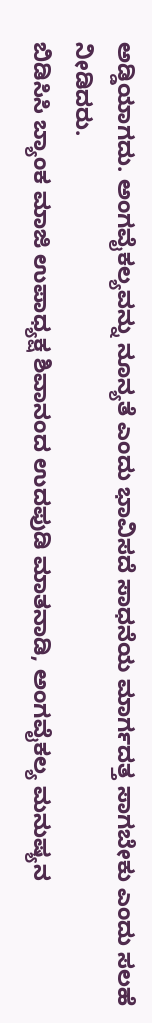ಅಡ್ಡಿಯಾಗದು. ಅಂಗವೈಕಲ್ಯವನ್ನು ನೂನ್ಯತೆ ಎಂದು ಭಾವಿಸದೆ ಸಾಧನೆಯ ಮಾರ್ಗದತ್ತ ಸಾಗಬೇಕು ಎಂದು ಸಲಹೆ ನೀಡಿದರು.
ಬಿಡಿಸಿಸಿ ಬ್ಯಾಂಕ ಮಾಜಿ ಉಪಾಧ್ಯಕ್ಷ ಶಿವಾನಂದ ಉದಪುಡಿ ಮಾತನಾಡಿ, ಅಂಗವೈಕಲ್ಯ ಮನುಷ್ಯನ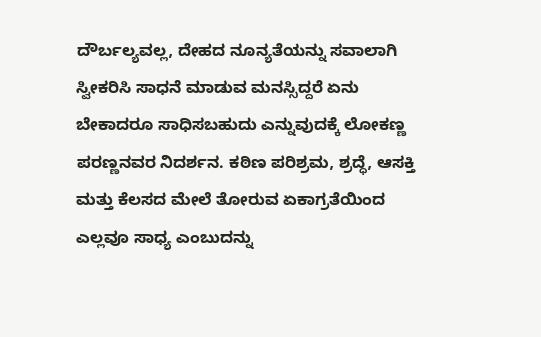ದೌರ್ಬಲ್ಯವಲ್ಲ, ದೇಹದ ನೂನ್ಯತೆಯನ್ನು ಸವಾಲಾಗಿ ಸ್ವೀಕರಿಸಿ ಸಾಧನೆ ಮಾಡುವ ಮನಸ್ಸಿದ್ದರೆ ಏನು ಬೇಕಾದರೂ ಸಾಧಿಸಬಹುದು ಎನ್ನುವುದಕ್ಕೆ ಲೋಕಣ್ಣ ಪರಣ್ಣನವರ ನಿದರ್ಶನ. ಕಠಿಣ ಪರಿಶ್ರಮ, ಶ್ರದ್ಧೆ, ಆಸಕ್ತಿ ಮತ್ತು ಕೆಲಸದ ಮೇಲೆ ತೋರುವ ಏಕಾಗ್ರತೆಯಿಂದ ಎಲ್ಲವೂ ಸಾಧ್ಯ ಎಂಬುದನ್ನು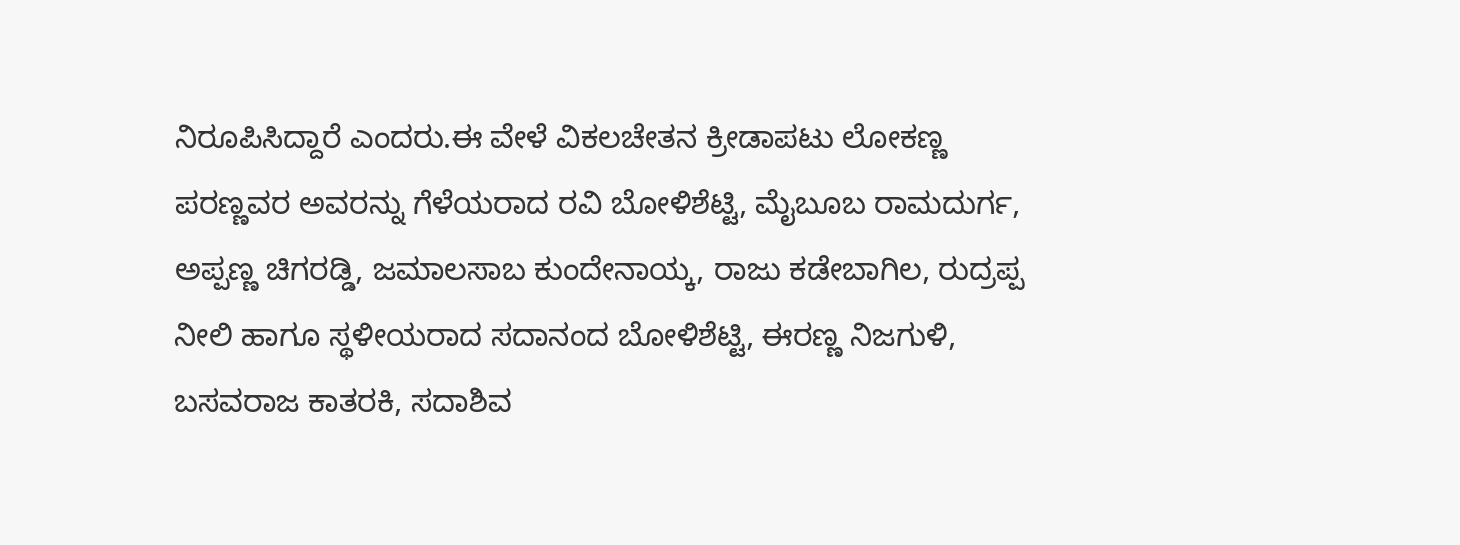ನಿರೂಪಿಸಿದ್ದಾರೆ ಎಂದರು.ಈ ವೇಳೆ ವಿಕಲಚೇತನ ಕ್ರೀಡಾಪಟು ಲೋಕಣ್ಣ ಪರಣ್ಣವರ ಅವರನ್ನು ಗೆಳೆಯರಾದ ರವಿ ಬೋಳಿಶೆಟ್ಟಿ, ಮೈಬೂಬ ರಾಮದುರ್ಗ, ಅಪ್ಪಣ್ಣ ಚಿಗರಡ್ಡಿ, ಜಮಾಲಸಾಬ ಕುಂದೇನಾಯ್ಕ, ರಾಜು ಕಡೇಬಾಗಿಲ, ರುದ್ರಪ್ಪ ನೀಲಿ ಹಾಗೂ ಸ್ಥಳೀಯರಾದ ಸದಾನಂದ ಬೋಳಿಶೆಟ್ಟಿ, ಈರಣ್ಣ ನಿಜಗುಳಿ, ಬಸವರಾಜ ಕಾತರಕಿ, ಸದಾಶಿವ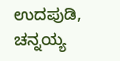ಉದಪುಡಿ, ಚನ್ನಯ್ಯ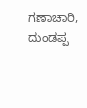ಗಣಾಚಾರಿ, ದುಂಡಪ್ಪ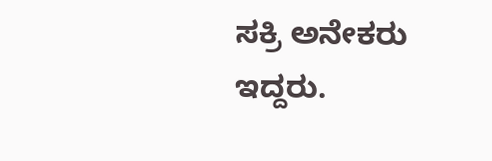ಸಕ್ರಿ ಅನೇಕರು ಇದ್ದರು.